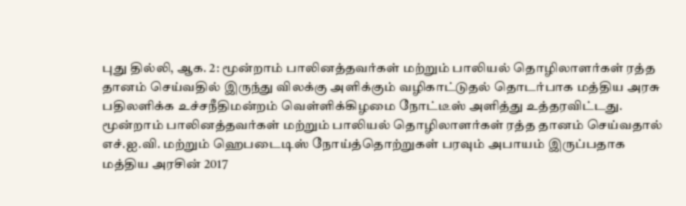புது தில்லி, ஆக. 2: மூன்றாம் பாலினத்தவர்கள் மற்றும் பாலியல் தொழிலாளர்கள் ரத்த தானம் செய்வதில் இருந்து விலக்கு அளிக்கும் வழிகாட்டுதல் தொடர்பாக மத்திய அரசு பதிலளிக்க உச்சநீதிமன்றம் வெள்ளிக்கிழமை நோட்டீஸ் அளித்து உத்தரவிட்டது.
மூன்றாம் பாலினத்தவர்கள் மற்றும் பாலியல் தொழிலாளர்கள் ரத்த தானம் செய்வதால் எச்.ஐ.வி. மற்றும் ஹெபடைடிஸ் நோய்த்தொற்றுகள் பரவும் அபாயம் இருப்பதாக மத்திய அரசின் 2017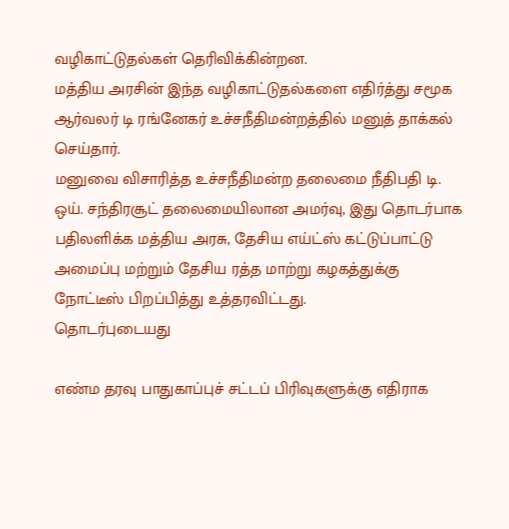வழிகாட்டுதல்கள் தெரிவிக்கின்றன.
மத்திய அரசின் இந்த வழிகாட்டுதல்களை எதிர்த்து சமூக ஆர்வலர் டி ரங்னேகர் உச்சநீதிமன்றத்தில் மனுத் தாக்கல் செய்தார்.
மனுவை விசாரித்த உச்சநீதிமன்ற தலைமை நீதிபதி டி. ஒய். சந்திரசூட் தலைமையிலான அமர்வு, இது தொடர்பாக பதிலளிக்க மத்திய அரசு, தேசிய எய்ட்ஸ் கட்டுப்பாட்டு அமைப்பு மற்றும் தேசிய ரத்த மாற்று கழகத்துக்கு நோட்டீஸ் பிறப்பித்து உத்தரவிட்டது.
தொடர்புடையது

எண்ம தரவு பாதுகாப்புச் சட்டப் பிரிவுகளுக்கு எதிராக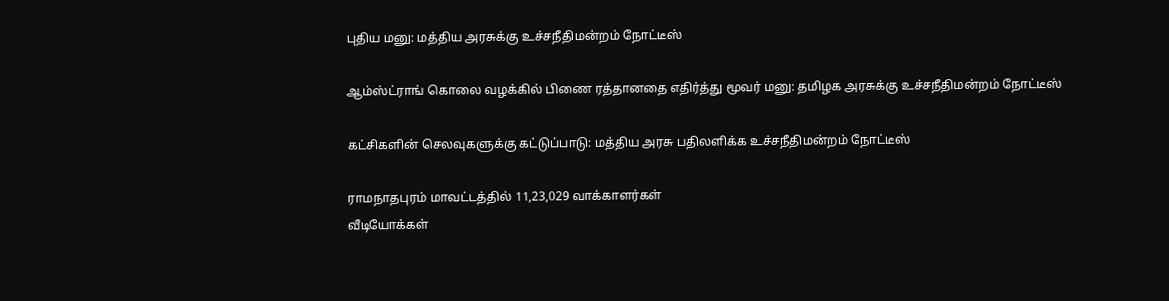புதிய மனு: மத்திய அரசுக்கு உச்சநீதிமன்றம் நோட்டீஸ்

ஆம்ஸ்ட்ராங் கொலை வழக்கில் பிணை ரத்தானதை எதிர்த்து மூவர் மனு: தமிழக அரசுக்கு உச்சநீதிமன்றம் நோட்டீஸ்

கட்சிகளின் செலவுகளுக்கு கட்டுப்பாடு: மத்திய அரசு பதிலளிக்க உச்சநீதிமன்றம் நோட்டீஸ்

ராமநாதபுரம் மாவட்டத்தில் 11,23,029 வாக்காளர்கள்
வீடியோக்கள்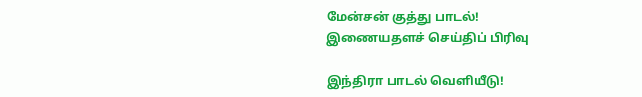மேன்சன் குத்து பாடல்!
இணையதளச் செய்திப் பிரிவு

இந்திரா பாடல் வெளியீடு!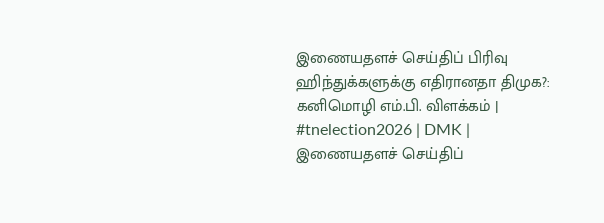இணையதளச் செய்திப் பிரிவு
ஹிந்துக்களுக்கு எதிரானதா திமுக?: கனிமொழி எம்.பி. விளக்கம் | #tnelection2026 | DMK |
இணையதளச் செய்திப்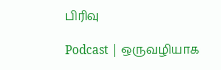பிரிவு

Podcast | ஒருவழியாக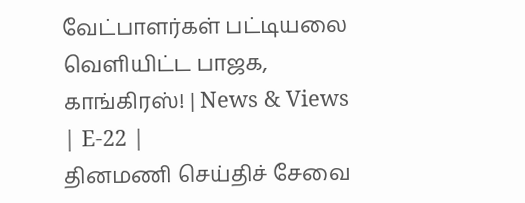வேட்பாளர்கள் பட்டியலை வெளியிட்ட பாஜக, காங்கிரஸ்! | News & Views | E-22 |
தினமணி செய்திச் சேவை